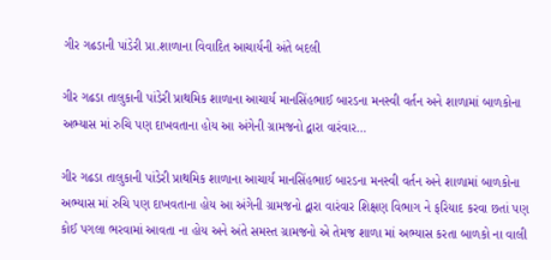ગીર ગઢડાની પાંડેરી પ્રા.શાળાના વિવાદિત આચાર્યની અંતે બદલી

ગીર ગઢડા તાલુકાની પાંડેરી પ્રાથમિક શાળાના આચાર્ય માનસિંહભાઈ બારડના મનસ્વી વર્તન અને શાળામાં બાળકોના અભ્યાસ માં રુચિ પણ દાખવતાના હોય આ અંગેની ગ્રામજનો દ્વારા વારંવાર…

ગીર ગઢડા તાલુકાની પાંડેરી પ્રાથમિક શાળાના આચાર્ય માનસિંહભાઈ બારડના મનસ્વી વર્તન અને શાળામાં બાળકોના અભ્યાસ માં રુચિ પણ દાખવતાના હોય આ અંગેની ગ્રામજનો દ્વારા વારંવાર શિક્ષણ વિભાગ ને ફરિયાદ કરવા છતાં પણ કોઈ પગલા ભરવામાં આવતા ના હોય અને અંતે સમસ્ત ગ્રામજનો એ તેમજ શાળા માં અભ્યાસ કરતા બાળકો ના વાલી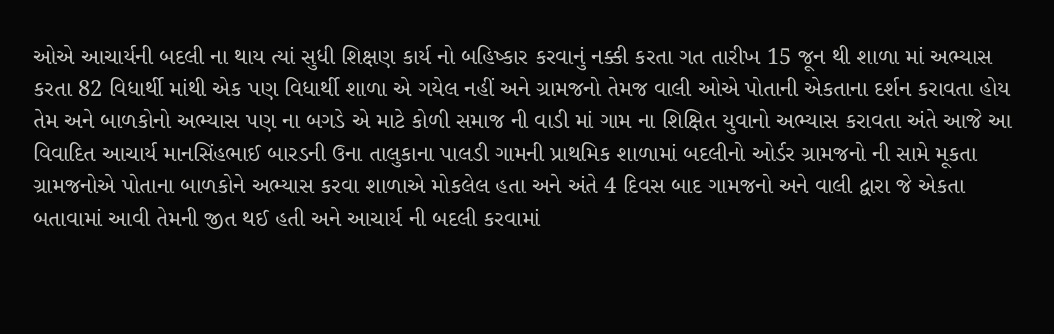ઓએ આચાર્યની બદલી ના થાય ત્યાં સુધી શિક્ષણ કાર્ય નો બહિષ્કાર કરવાનું નક્કી કરતા ગત તારીખ 15 જૂન થી શાળા માં અભ્યાસ કરતા 82 વિધાર્થી માંથી એક પણ વિધાર્થી શાળા એ ગયેલ નહીં અને ગ્રામજનો તેમજ વાલી ઓએ પોતાની એકતાના દર્શન કરાવતા હોય તેમ અને બાળકોનો અભ્યાસ પણ ના બગડે એ માટે કોળી સમાજ ની વાડી માં ગામ ના શિક્ષિત યુવાનો અભ્યાસ કરાવતા અંતે આજે આ વિવાદિત આચાર્ય માનસિંહભાઈ બારડની ઉના તાલુકાના પાલડી ગામની પ્રાથમિક શાળામાં બદલીનો ઓર્ડર ગ્રામજનો ની સામે મૂકતા ગ્રામજનોએ પોતાના બાળકોને અભ્યાસ કરવા શાળાએ મોકલેલ હતા અને અંતે 4 દિવસ બાદ ગામજનો અને વાલી દ્વારા જે એકતા બતાવામાં આવી તેમની જીત થઈ હતી અને આચાર્ય ની બદલી કરવામાં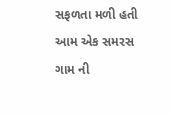સફળતા મળી હતી આમ એક સમરસ ગામ ની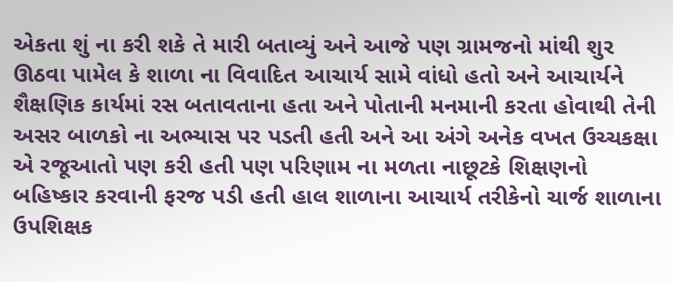એકતા શું ના કરી શકે તે મારી બતાવ્યું અને આજે પણ ગ્રામજનો માંથી શુર ઊઠવા પામેલ કે શાળા ના વિવાદિત આચાર્ય સામે વાંધો હતો અને આચાર્યને શૈક્ષણિક કાર્યમાં રસ બતાવતાના હતા અને પોતાની મનમાની કરતા હોવાથી તેની અસર બાળકો ના અભ્યાસ પર પડતી હતી અને આ અંગે અનેક વખત ઉચ્ચકક્ષા એ રજૂઆતો પણ કરી હતી પણ પરિણામ ના મળતા નાછૂટકે શિક્ષણનો બહિષ્કાર કરવાની ફરજ પડી હતી હાલ શાળાના આચાર્ય તરીકેનો ચાર્જ શાળાના ઉપશિક્ષક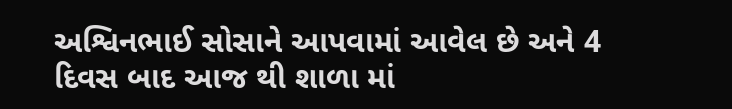અશ્વિનભાઈ સોસાને આપવામાં આવેલ છે અને 4 દિવસ બાદ આજ થી શાળા માં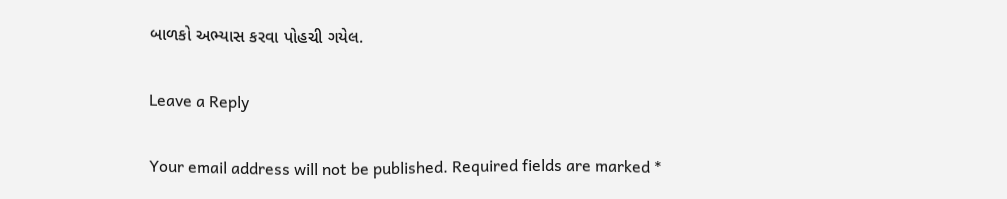બાળકો અભ્યાસ કરવા પોહચી ગયેલ.

Leave a Reply

Your email address will not be published. Required fields are marked *